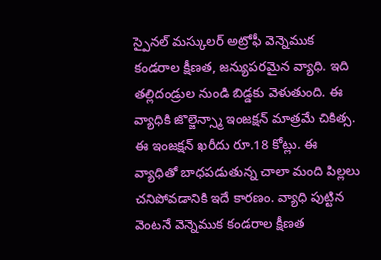స్పైనల్ మస్కులర్ అట్రోఫీ వెన్నెముక కండరాల క్షీణత, జన్యుపరమైన వ్యాధి. ఇది తల్లిదండ్రుల నుండి బిడ్డకు వెళుతుంది. ఈ వ్యాధికి జొల్జెన్స్మా ఇంజక్షన్ మాత్రమే చికిత్స. ఈ ఇంజక్షన్ ఖరీదు రూ.18 కోట్లు. ఈ వ్యాధితో బాధపడుతున్న చాలా మంది పిల్లలు చనిపోవడానికి ఇదే కారణం. వ్యాధి పుట్టిన వెంటనే వెన్నెముక కండరాల క్షీణత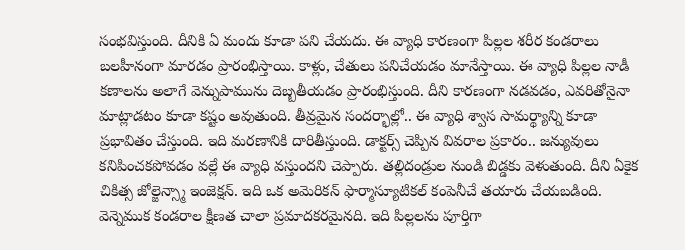సంభవిస్తుంది. దీనికి ఏ మందు కూడా పని చేయదు. ఈ వ్యాధి కారణంగా పిల్లల శరీర కండరాలు బలహీనంగా మారడం ప్రారంభిస్తాయి. కాళ్లు, చేతులు పనిచేయడం మానేస్తాయి. ఈ వ్యాధి పిల్లల నాడీ కణాలను అలాగే వెన్నుపామును దెబ్బతీయడం ప్రారంభిస్తుంది. దీని కారణంగా నడవడం, ఎవరితోనైనా మాట్లాడటం కూడా కష్టం అవుతుంది. తీవ్రమైన సందర్భాల్లో.. ఈ వ్యాధి శ్వాస సామర్థ్యాన్ని కూడా ప్రభావితం చేస్తుంది. ఇది మరణానికి దారితీస్తుంది. డాక్టర్స్ చెప్పిన వివరాల ప్రకారం.. జన్యువులు కనిపించకపోవడం వల్లే ఈ వ్యాధి వస్తుందని చెప్పారు. తల్లిదండ్రుల నుండి బిడ్డకు వెళుతుంది. దీని ఏకైక చికిత్స జోల్జెన్స్మా ఇంజెక్షన్. ఇది ఒక అమెరికన్ ఫార్మాస్యూటికల్ కంపెనీచే తయారు చేయబడింది. వెన్నెముక కండరాల క్షీణత చాలా ప్రమాదకరమైనది. ఇది పిల్లలను పూర్తిగా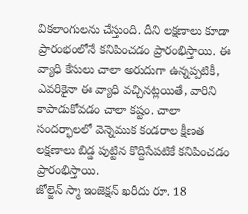వికలాంగులను చేస్తుంది. దీని లక్షణాలు కూడా ప్రారంభంలోనే కనిపించడం ప్రారంభిస్తాయి. ఈ వ్యాధి కేసులు చాలా అరుదుగా ఉన్నప్పటికీ, ఎవరికైనా ఈ వ్యాధి వచ్చినట్లయితే, వారిని కాపాడుకోవడం చాలా కష్టం. చాలా సందర్భాలలో వెన్నెముక కండరాల క్షీణత లక్షణాలు బిడ్డ పుట్టిన కొద్దిసేపటికే కనిపించడం ప్రారంభిస్తాయి.
జోల్జెన్ స్మా ఇంజెక్షన్ ఖరీదు రూ. 18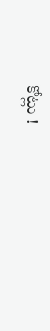కోట్లు !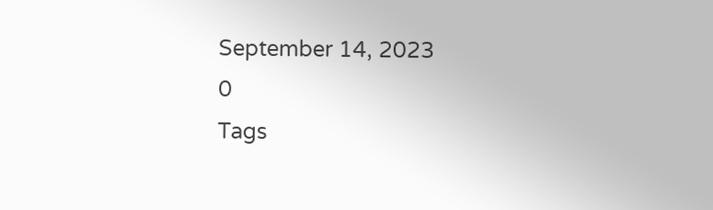September 14, 2023
0
Tags